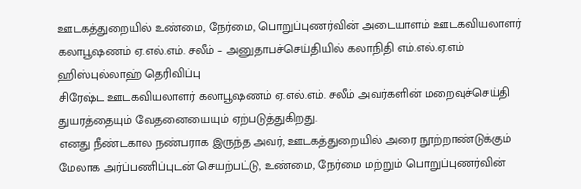ஊடகத்துறையில் உண்மை, நேர்மை, பொறுப்புணர்வின் அடையாளம் ஊடகவியலாளர் கலாபூஷணம் ஏ.எல்.எம். சலீம் – அனுதாபச்செய்தியில் கலாநிதி எம்.எல்.ஏ.எம் ஹிஸ்புல்லாஹ் தெரிவிப்பு
சிரேஷ்ட ஊடகவியலாளர் கலாபூஷணம் ஏ.எல்.எம். சலீம் அவர்களின் மறைவுச்செய்தி துயரத்தையும் வேதனையையும் ஏற்படுத்துகிறது.
எனது நீண்டகால நண்பராக இருந்த அவர், ஊடகத்துறையில் அரை நூற்றாண்டுக்கும் மேலாக அர்ப்பணிப்புடன் செயற்பட்டு, உண்மை, நேர்மை மற்றும் பொறுப்புணர்வின்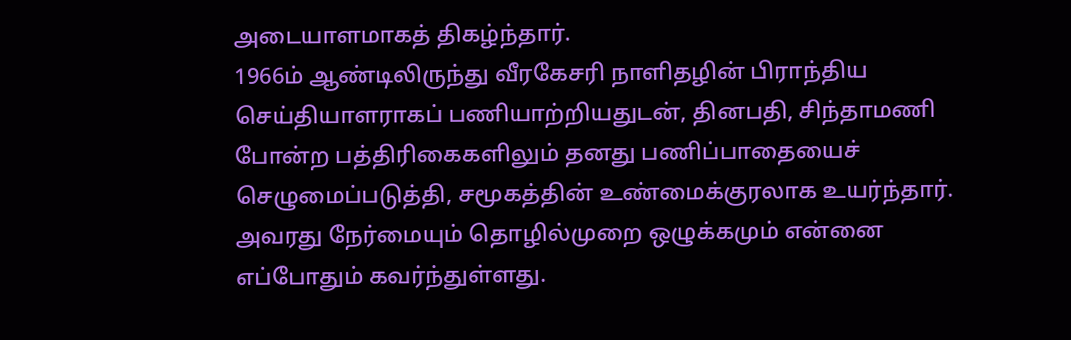அடையாளமாகத் திகழ்ந்தார்.
1966ம் ஆண்டிலிருந்து வீரகேசரி நாளிதழின் பிராந்திய செய்தியாளராகப் பணியாற்றியதுடன், தினபதி, சிந்தாமணி போன்ற பத்திரிகைகளிலும் தனது பணிப்பாதையைச் செழுமைப்படுத்தி, சமூகத்தின் உண்மைக்குரலாக உயர்ந்தார்.
அவரது நேர்மையும் தொழில்முறை ஒழுக்கமும் என்னை எப்போதும் கவர்ந்துள்ளது.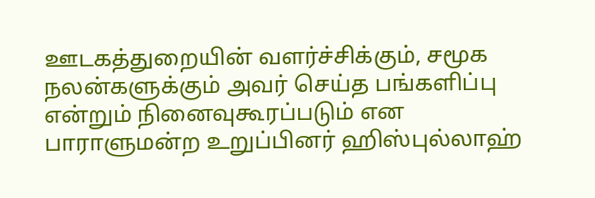ஊடகத்துறையின் வளர்ச்சிக்கும், சமூக நலன்களுக்கும் அவர் செய்த பங்களிப்பு என்றும் நினைவுகூரப்படும் என பாராளுமன்ற உறுப்பினர் ஹிஸ்புல்லாஹ்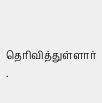தெரிவித்துள்ளார் .